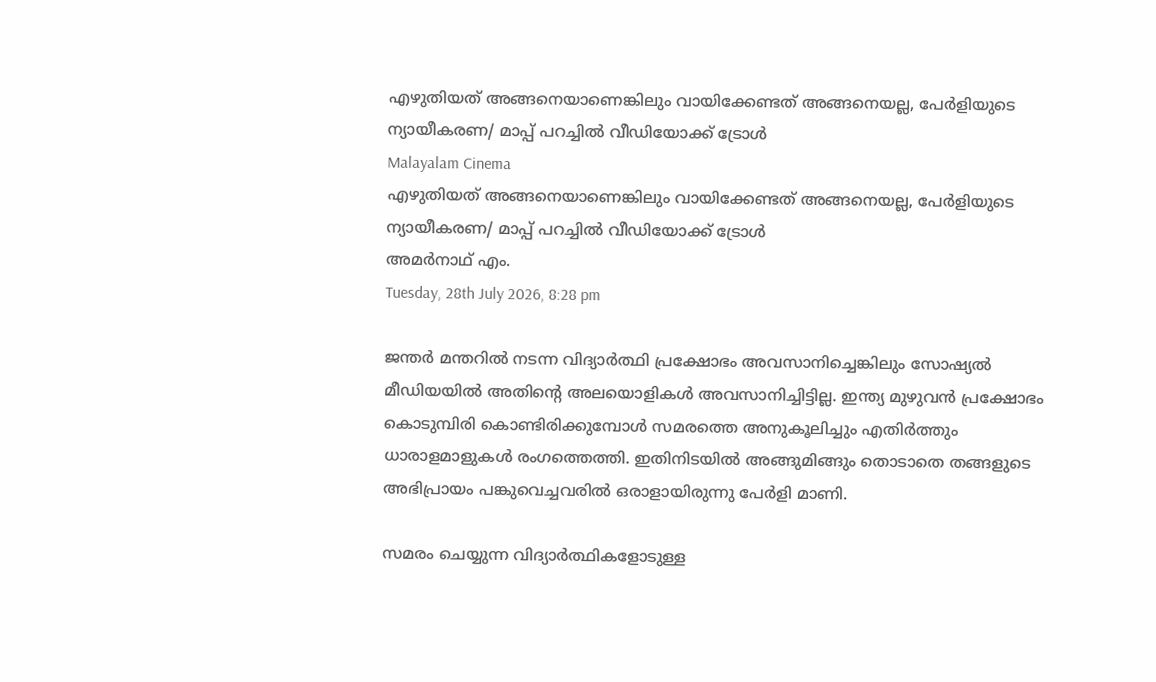എഴുതിയത് അങ്ങനെയാണെങ്കിലും വായിക്കേണ്ടത് അങ്ങനെയല്ല, പേര്‍ളിയുടെ ന്യായീകരണ/ മാപ്പ് പറച്ചില്‍ വീഡിയോക്ക് ട്രോള്‍
Malayalam Cinema
എഴുതിയത് അങ്ങനെയാണെങ്കിലും വായിക്കേണ്ടത് അങ്ങനെയല്ല, പേര്‍ളിയുടെ ന്യായീകരണ/ മാപ്പ് പറച്ചില്‍ വീഡിയോക്ക് ട്രോള്‍
അമര്‍നാഥ് എം.
Tuesday, 28th July 2026, 8:28 pm

ജന്തര്‍ മന്തറില്‍ നടന്ന വിദ്യാര്‍ത്ഥി പ്രക്ഷോഭം അവസാനിച്ചെങ്കിലും സോഷ്യല്‍ മീഡിയയില്‍ അതിന്റെ അലയൊളികള്‍ അവസാനിച്ചിട്ടില്ല. ഇന്ത്യ മുഴുവന്‍ പ്രക്ഷോഭം കൊടുമ്പിരി കൊണ്ടിരിക്കുമ്പോള്‍ സമരത്തെ അനുകൂലിച്ചും എതിര്‍ത്തും ധാരാളമാളുകള്‍ രംഗത്തെത്തി. ഇതിനിടയില്‍ അങ്ങുമിങ്ങും തൊടാതെ തങ്ങളുടെ അഭിപ്രായം പങ്കുവെച്ചവരില്‍ ഒരാളായിരുന്നു പേര്‍ളി മാണി.

സമരം ചെയ്യുന്ന വിദ്യാര്‍ത്ഥികളോടുള്ള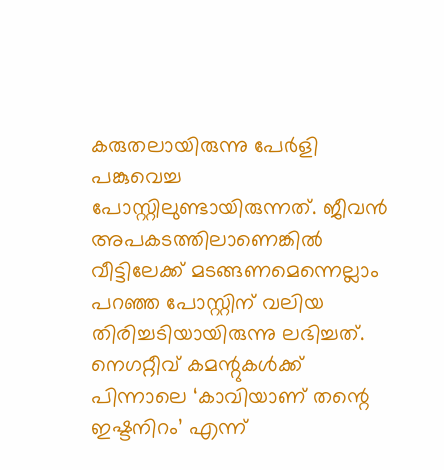കരുതലായിരുന്നു പേര്‍ളി പങ്കുവെച്ച പോസ്റ്റിലുണ്ടായിരുന്നത്. ജീവന്‍ അപകടത്തിലാണെങ്കില്‍ വീട്ടിലേക്ക് മടങ്ങണമെന്നെല്ലാം പറഞ്ഞ പോസ്റ്റിന് വലിയ തിരിച്ചടിയായിരുന്നു ലഭിച്ചത്. നെഗറ്റീവ് കമന്റുകള്‍ക്ക് പിന്നാലെ ‘കാവിയാണ് തന്റെ ഇഷ്ടനിറം’ എന്ന്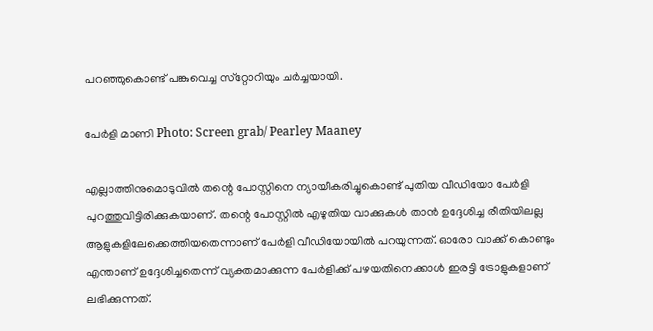പറഞ്ഞുകൊണ്ട് പങ്കുവെച്ച സ്‌റ്റോറിയും ചര്‍ച്ചയായി.

പേര്‍ളി മാണി Photo: Screen grab/ Pearley Maaney

എല്ലാത്തിനുമൊടുവില്‍ തന്റെ പോസ്റ്റിനെ ന്യായീകരിച്ചുകൊണ്ട് പുതിയ വീഡിയോ പേര്‍ളി പുറത്തുവിട്ടിരിക്കുകയാണ്. തന്റെ പോസ്റ്റില്‍ എഴുതിയ വാക്കുകള്‍ താന്‍ ഉദ്ദേശിച്ച രീതിയിലല്ല ആളുകളിലേക്കെത്തിയതെന്നാണ് പേര്‍ളി വീഡിയോയില്‍ പറയുന്നത്. ഓരോ വാക്ക് കൊണ്ടും എന്താണ് ഉദ്ദേശിച്ചതെന്ന് വ്യക്തമാക്കുന്ന പേര്‍ളിക്ക് പഴയതിനെക്കാള്‍ ഇരട്ടി ട്രോളുകളാണ് ലഭിക്കുന്നത്.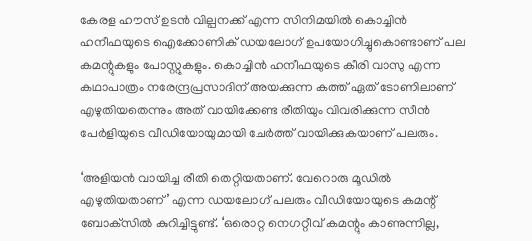കേരള ഹൗസ് ഉടന്‍ വില്പനക്ക് എന്ന സിനിമയില്‍ കൊച്ചിന്‍ ഹനീഫയുടെ ഐക്കോണിക് ഡയലോഗ് ഉപയോഗിച്ചുകൊണ്ടാണ് പല കമന്റുകളും പോസ്റ്റുകളും. കൊച്ചിന്‍ ഹനീഫയുടെ കീരി വാസു എന്ന കഥാപാത്രം നരേന്ദ്രപ്രസാദിന് അയക്കുന്ന കത്ത് ഏത് ടോണിലാണ് എഴുതിയതെന്നും അത് വായിക്കേണ്ട രീതിയും വിവരിക്കുന്ന സീന്‍ പേര്‍ളിയുടെ വീഡിയോയുമായി ചേര്‍ത്ത് വായിക്കുകയാണ് പലരും.

‘അളിയന്‍ വായിച്ച രീതി തെറ്റിയതാണ്. വേറൊരു മൂഡില്‍ എഴുതിയതാണ്’ എന്ന ഡയലോഗ് പലരും വീഡിയോയുടെ കമന്റ് ബോക്‌സില്‍ കുറിച്ചിട്ടുണ്ട്. ‘ഒരൊറ്റ നെഗറ്റീവ് കമന്റും കാണുന്നില്ല,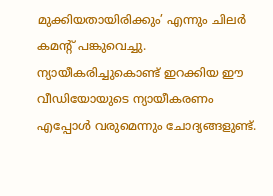മുക്കിയതായിരിക്കും’ എന്നും ചിലര്‍ കമന്റ് പങ്കുവെച്ചു. ന്യായീകരിച്ചുകൊണ്ട് ഇറക്കിയ ഈ വീഡിയോയുടെ ന്യായീകരണം എപ്പോള്‍ വരുമെന്നും ചോദ്യങ്ങളുണ്ട്.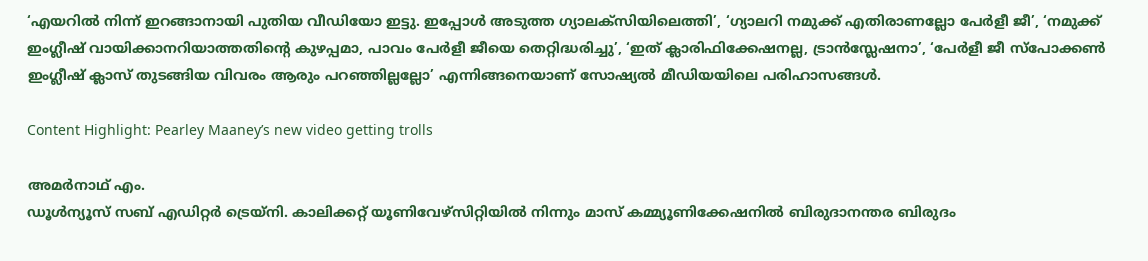‘എയറില്‍ നിന്ന് ഇറങ്ങാനായി പുതിയ വീഡിയോ ഇട്ടു. ഇപ്പോള്‍ അടുത്ത ഗ്യാലക്‌സിയിലെത്തി’, ‘ഗ്യാലറി നമുക്ക് എതിരാണല്ലോ പേര്‍ളീ ജീ’, ‘നമുക്ക് ഇംഗ്ലീഷ് വായിക്കാനറിയാത്തതിന്റെ കുഴപ്പമാ, പാവം പേര്‍ളീ ജീയെ തെറ്റിദ്ധരിച്ചു’, ‘ഇത് ക്ലാരിഫിക്കേഷനല്ല, ട്രാന്‍സ്ലേഷനാ’, ‘പേര്‍ളീ ജീ സ്‌പോക്കണ്‍ ഇംഗ്ലീഷ് ക്ലാസ് തുടങ്ങിയ വിവരം ആരും പറഞ്ഞില്ലല്ലോ’ എന്നിങ്ങനെയാണ് സോഷ്യല്‍ മീഡിയയിലെ പരിഹാസങ്ങള്‍.

Content Highlight: Pearley Maaney’s new video getting trolls

അമര്‍നാഥ് എം.
ഡൂള്‍ന്യൂസ് സബ് എഡിറ്റര്‍ ട്രെയ്‌നി. കാലിക്കറ്റ് യൂണിവേഴ്‌സിറ്റിയില്‍ നിന്നും മാസ് കമ്മ്യൂണിക്കേഷനില്‍ ബിരുദാനന്തര ബിരുദം